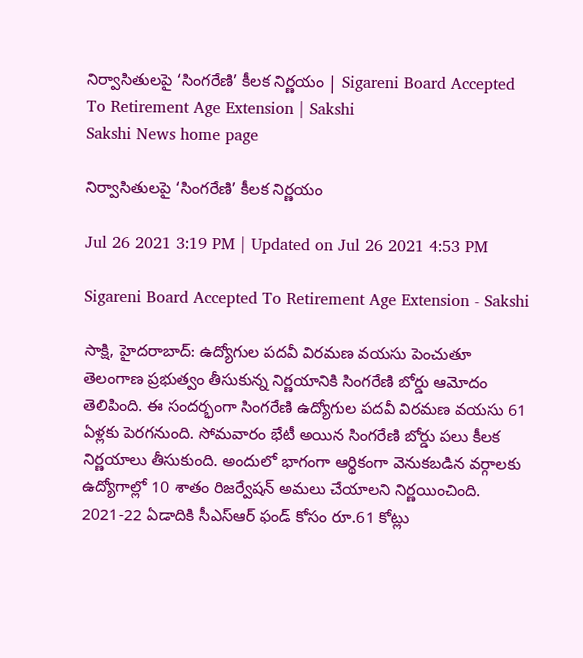నిర్వాసితులపై ‘సింగరేణి’ కీలక నిర్ణయం | Sigareni Board Accepted To Retirement Age Extension | Sakshi
Sakshi News home page

నిర్వాసితులపై ‘సింగరేణి’ కీలక నిర్ణయం

Jul 26 2021 3:19 PM | Updated on Jul 26 2021 4:53 PM

Sigareni Board Accepted To Retirement Age Extension - Sakshi

సాక్షి, హైదరాబాద్‌: ఉద్యోగుల పదవీ విరమణ వయసు పెంచుతూ తెలంగాణ ప్రభుత్వం తీసుకున్న నిర్ణయానికి సింగరేణి బోర్డు ఆమోదం తెలిపింది. ఈ సందర్భంగా సింగరేణి ఉద్యోగుల పదవీ విరమణ వయసు 61 ఏళ్లకు పెరగనుంది. సోమవారం భేటీ అయిన సింగరేణి బోర్డు పలు కీలక నిర్ణయాలు తీసుకుంది. అందులో భాగంగా ఆర్థికంగా వెనుకబడిన వర్గాలకు ఉద్యోగాల్లో 10 శాతం రిజర్వేషన్ అమలు చేయాలని నిర్ణయించింది. 2021-22 ఏడాదికి సీఎస్‌ఆర్ ఫండ్‌ కోసం రూ.61 కోట్లు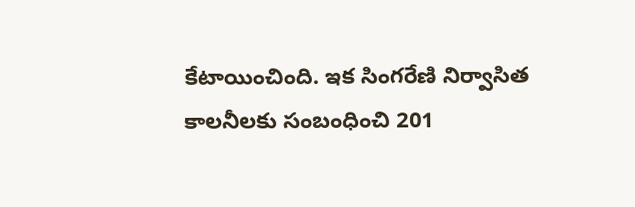కేటాయించింది. ఇక సింగరేణి నిర్వాసిత కాలనీలకు సంబంధించి 201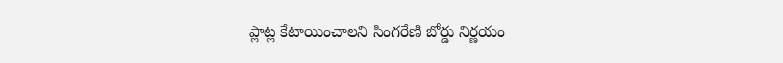ప్లాట్ల కేటాయించాలని సింగరేణి బోర్డు నిర్ణయం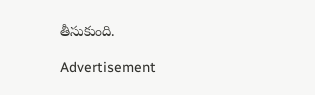తీసుకుంది.

Advertisement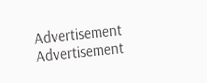Advertisement
Advertisement